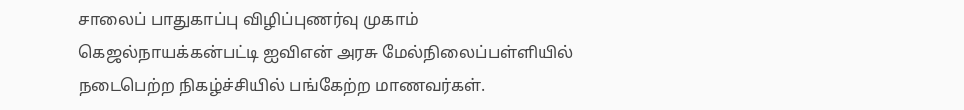சாலைப் பாதுகாப்பு விழிப்புணர்வு முகாம்
கெஜல்நாயக்கன்பட்டி ஐவிஎன் அரசு மேல்நிலைப்பள்ளியில் நடைபெற்ற நிகழ்ச்சியில் பங்கேற்ற மாணவர்கள்.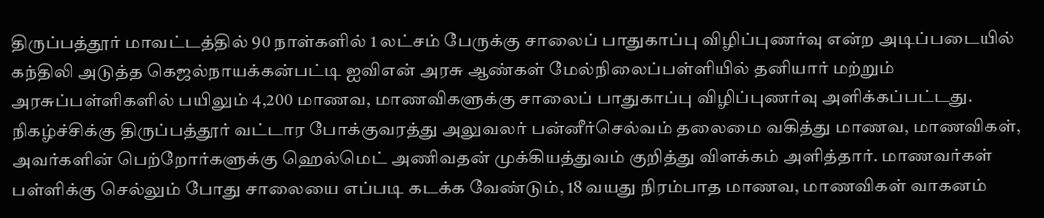திருப்பத்தூர் மாவட்டத்தில் 90 நாள்களில் 1 லட்சம் பேருக்கு சாலைப் பாதுகாப்பு விழிப்புணர்வு என்ற அடிப்படையில் கந்திலி அடுத்த கெஜல்நாயக்கன்பட்டி ஐவிஎன் அரசு ஆண்கள் மேல்நிலைப்பள்ளியில் தனியார் மற்றும் அரசுப்பள்ளிகளில் பயிலும் 4,200 மாணவ, மாணவிகளுக்கு சாலைப் பாதுகாப்பு விழிப்புணர்வு அளிக்கப்பட்டது.
நிகழ்ச்சிக்கு திருப்பத்தூர் வட்டார போக்குவரத்து அலுவலர் பன்னீர்செல்வம் தலைமை வகித்து மாணவ, மாணவிகள், அவர்களின் பெற்றோர்களுக்கு ஹெல்மெட் அணிவதன் முக்கியத்துவம் குறித்து விளக்கம் அளித்தார். மாணவர்கள் பள்ளிக்கு செல்லும் போது சாலையை எப்படி கடக்க வேண்டும், 18 வயது நிரம்பாத மாணவ, மாணவிகள் வாகனம்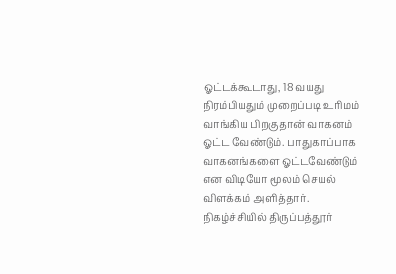ஓட்டக்கூடாது, 18 வயது நிரம்பியதும் முறைப்படி உரிமம் வாங்கிய பிறகுதான் வாகனம் ஓட்ட வேண்டும். பாதுகாப்பாக வாகனங்களை ஓட்டவேண்டும் என விடியோ மூலம் செயல் விளக்கம் அளித்தார்.
நிகழ்ச்சியில் திருப்பத்தூர்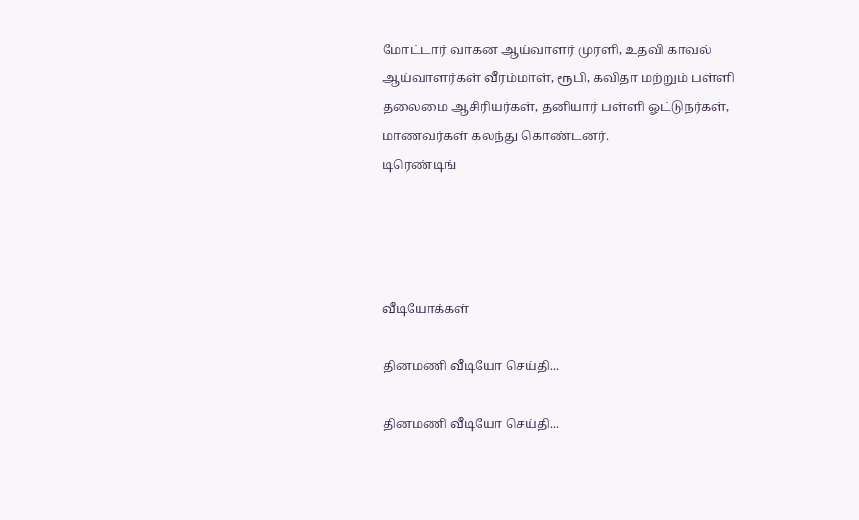மோட்டார் வாகன ஆய்வாளர் முரளி, உதவி காவல் ஆய்வாளர்கள் வீரம்மாள், ரூபி, கவிதா மற்றும் பள்ளி தலைமை ஆசிரியர்கள், தனியார் பள்ளி ஓட்டுநர்கள், மாணவர்கள் கலந்து கொண்டனர்.
டிரெண்டிங்




வீடியோக்கள்

தினமணி வீடியோ செய்தி...

தினமணி வீடியோ செய்தி...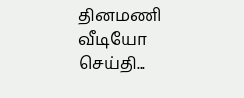தினமணி வீடியோ செய்தி...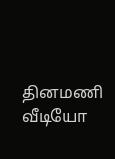தினமணி வீடியோ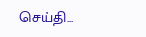செய்தி...